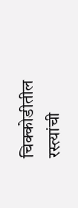चिक्कोडीतील रस्त्यांची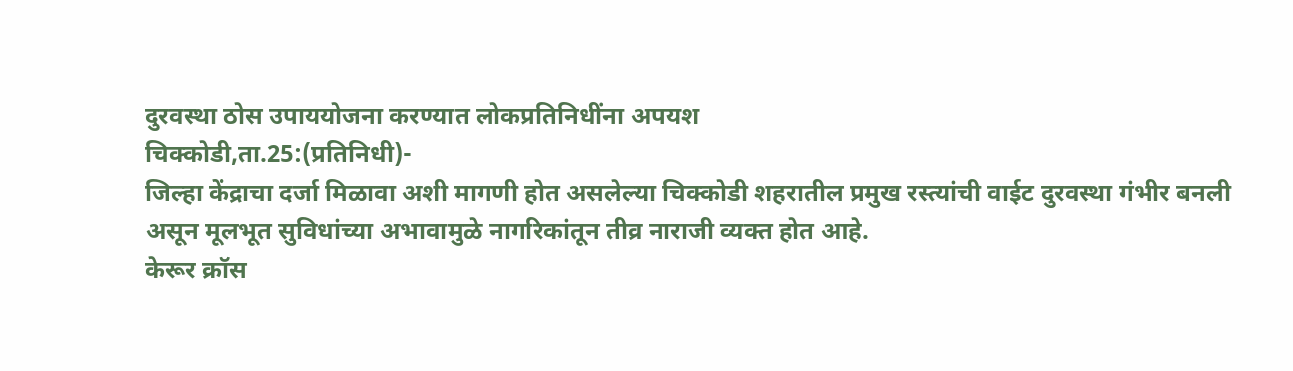दुरवस्था ठोस उपाययोजना करण्यात लोकप्रतिनिधींना अपयश
चिक्कोडी,ता.25:(प्रतिनिधी)-
जिल्हा केंद्राचा दर्जा मिळावा अशी मागणी होत असलेल्या चिक्कोडी शहरातील प्रमुख रस्त्यांची वाईट दुरवस्था गंभीर बनली असून मूलभूत सुविधांच्या अभावामुळे नागरिकांतून तीव्र नाराजी व्यक्त होत आहे.
केरूर क्रॉस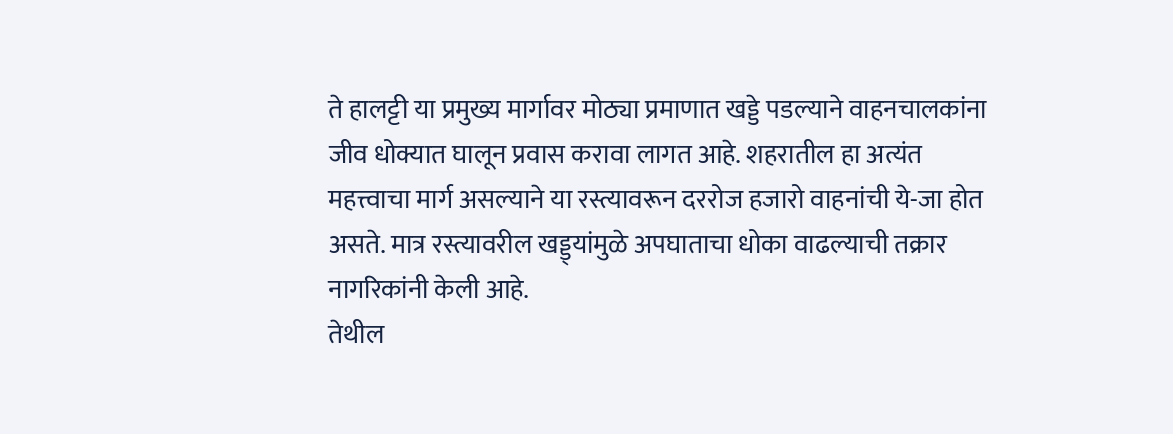ते हालट्टी या प्रमुख्य मार्गावर मोठ्या प्रमाणात खड्डे पडल्याने वाहनचालकांना जीव धोक्यात घालून प्रवास करावा लागत आहे. शहरातील हा अत्यंत महत्त्वाचा मार्ग असल्याने या रस्त्यावरून दररोज हजारो वाहनांची ये-जा होत असते. मात्र रस्त्यावरील खड्ड्यांमुळे अपघाताचा धोका वाढल्याची तक्रार नागरिकांनी केली आहे.
तेथील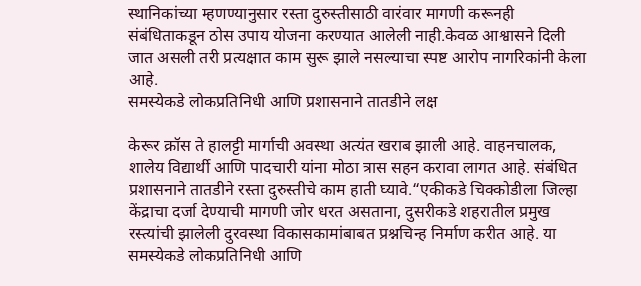स्थानिकांच्या म्हणण्यानुसार रस्ता दुरुस्तीसाठी वारंवार मागणी करूनही संबंधिताकडून ठोस उपाय योजना करण्यात आलेली नाही.केवळ आश्वासने दिली जात असली तरी प्रत्यक्षात काम सुरू झाले नसल्याचा स्पष्ट आरोप नागरिकांनी केला आहे.
समस्येकडे लोकप्रतिनिधी आणि प्रशासनाने तातडीने लक्ष

केरूर क्रॉस ते हालट्टी मार्गाची अवस्था अत्यंत खराब झाली आहे. वाहनचालक, शालेय विद्यार्थी आणि पादचारी यांना मोठा त्रास सहन करावा लागत आहे. संबंधित प्रशासनाने तातडीने रस्ता दुरुस्तीचे काम हाती घ्यावे.“एकीकडे चिक्कोडीला जिल्हा केंद्राचा दर्जा देण्याची मागणी जोर धरत असताना, दुसरीकडे शहरातील प्रमुख रस्त्यांची झालेली दुरवस्था विकासकामांबाबत प्रश्नचिन्ह निर्माण करीत आहे. या समस्येकडे लोकप्रतिनिधी आणि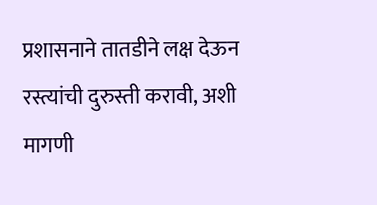प्रशासनाने तातडीने लक्ष देऊन रस्त्यांची दुरुस्ती करावी, अशी मागणी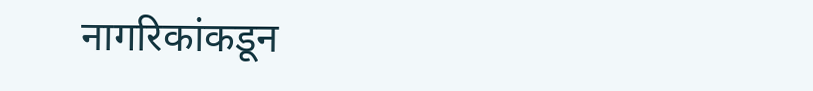नागरिकांकडून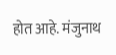होत आहे. मंजुनाथ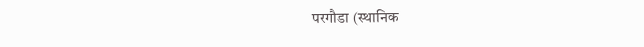परगौडा (स्थानिक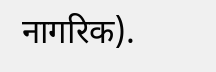नागरिक).